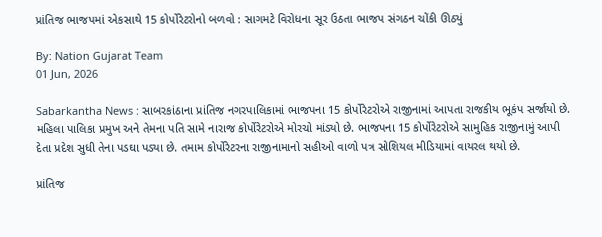પ્રાંતિજ ભાજપમાં એકસાથે 15 કોર્પોરેટરોનો બળવો : સાગમટે વિરોધના સૂર ઉઠતા ભાજપ સંગઠન ચોંકી ઊઠ્યું

By: Nation Gujarat Team
01 Jun, 2026

Sabarkantha News : સાબરકાંઠાના પ્રાંતિજ નગરપાલિકામાં ભાજપના 15 કોર્પોરેટરોએ રાજીનામાં આપતા રાજકીય ભૂકંપ સર્જાયો છે. મહિલા પાલિકા પ્રમુખ અને તેમના પતિ સામે નારાજ કોર્પોરેટરોએ મોરચો માંડ્યો છે. ભાજપના 15 કોર્પોરેટરોએ સામુહિક રાજીનામું આપી દેતા પ્રદેશ સુધી તેના પડઘા પડ્યા છે. તમામ કોર્પોરેટરના રાજીનામાનો સહીઓ વાળો પત્ર સોશિયલ મીડિયામાં વાયરલ થયો છે.

પ્રાંતિજ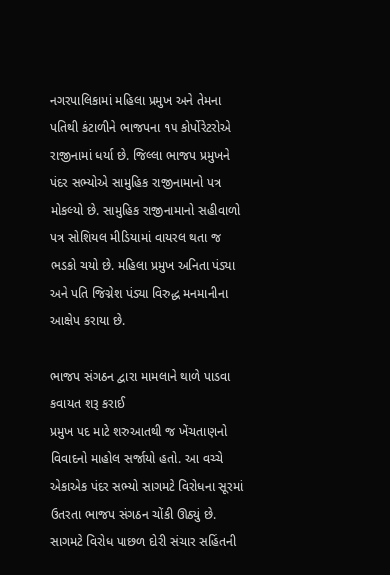નગરપાલિકામાં મહિલા પ્રમુખ અને તેમના પતિથી કંટાળીને ભાજપના ૧૫ કોર્પોરેટરોએ રાજીનામાં ધર્યા છે. જિલ્લા ભાજપ પ્રમુખને પંદર સભ્યોએ સામુહિક રાજીનામાનો પત્ર મોકલ્યો છે. સામુહિક રાજીનામાનો સહીવાળો પત્ર સોશિયલ મીડિયામાં વાયરલ થતા જ ભડકો ચયો છે. મહિલા પ્રમુખ અનિતા પંડ્યા અને પતિ જિગ્નેશ પંડ્યા વિરુદ્ધ મનમાનીના આક્ષેપ કરાયા છે.

ભાજપ સંગઠન દ્વારા મામલાને થાળે પાડવા કવાયત શરૂ કરાઈ
પ્રમુખ પદ માટે શરુઆતથી જ ખેંચતાણનો વિવાદનો માહોલ સર્જાયો હતો. આ વચ્ચે એકાએક પંદર સભ્યો સાગમટે વિરોધના સૂરમાં ઉતરતા ભાજપ સંગઠન ચોંકી ઊઠ્યું છે. સાગમટે વિરોધ પાછળ દોરી સંચાર સહિંતની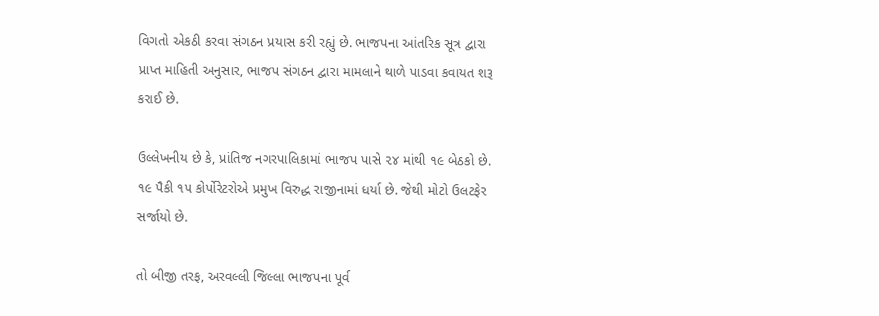વિગતો એકઠી કરવા સંગઠન પ્રયાસ કરી રહ્યું છે. ભાજપના આંતરિક સૂત્ર દ્વારા પ્રાપ્ત માહિતી અનુસાર, ભાજપ સંગઠન દ્વારા મામલાને થાળે પાડવા કવાયત શરૂ કરાઈ છે.

ઉલ્લેખનીય છે કે, પ્રાંતિજ નગરપાલિકામાં ભાજપ પાસે ૨૪ માંથી ૧૯ બેઠકો છે. ૧૯ પૈકી ૧૫ કોર્પોરેટરોએ પ્રમુખ વિરુદ્ધ રાજીનામાં ધર્યા છે. જેથી મોટો ઉલટફેર સર્જાયો છે.

તો બીજી તરફ, અરવલ્લી જિલ્લા ભાજપના પૂર્વ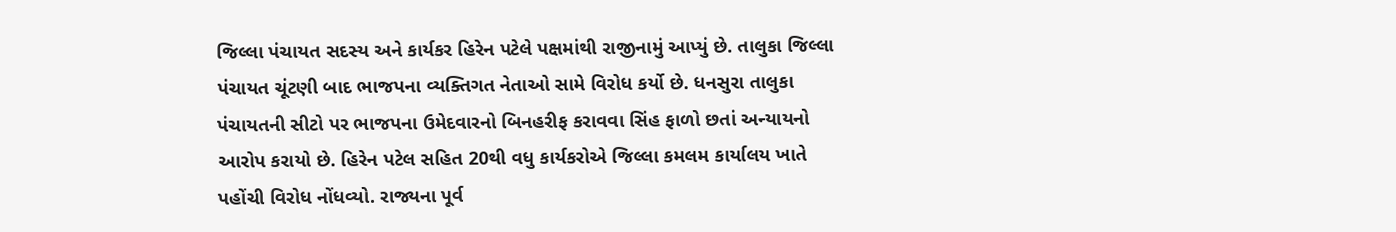જિલ્લા પંચાયત સદસ્ય અને કાર્યકર હિરેન પટેલે પક્ષમાંથી રાજીનામું આપ્યું છે. તાલુકા જિલ્લા પંચાયત ચૂંટણી બાદ ભાજપના વ્યક્તિગત નેતાઓ સામે વિરોધ કર્યો છે. ધનસુરા તાલુકા પંચાયતની સીટો પર ભાજપના ઉમેદવારનો બિનહરીફ કરાવવા સિંહ ફાળો છતાં અન્યાયનો આરોપ કરાયો છે. હિરેન પટેલ સહિત 20થી વધુ કાર્યકરોએ જિલ્લા કમલમ કાર્યાલય ખાતે પહોંચી વિરોધ નોંધવ્યો. રાજ્યના પૂર્વ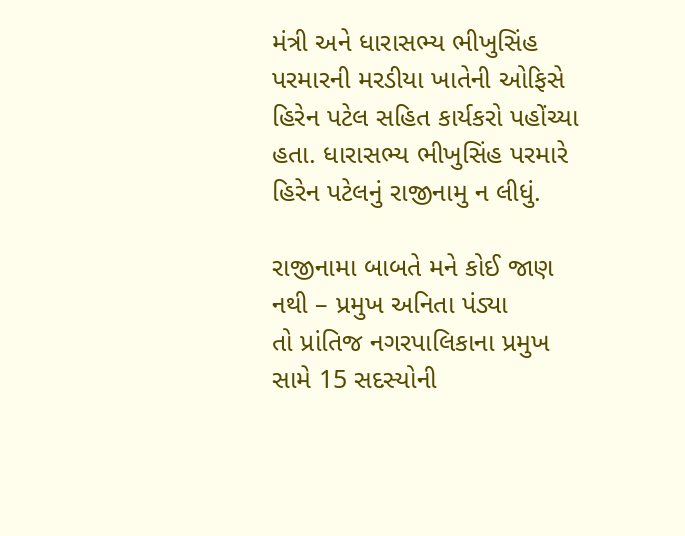મંત્રી અને ધારાસભ્ય ભીખુસિંહ પરમારની મરડીયા ખાતેની ઓફિસે હિરેન પટેલ સહિત કાર્યકરો પહોંચ્યા હતા. ધારાસભ્ય ભીખુસિંહ પરમારે હિરેન પટેલનું રાજીનામુ ન લીધું.

રાજીનામા બાબતે મને કોઈ જાણ નથી – પ્રમુખ અનિતા પંડ્યા
તો પ્રાંતિજ નગરપાલિકાના પ્રમુખ સામે 15 સદસ્યોની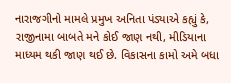નારાજગીનો મામલે પ્રમુખ અનિતા પંડ્યાએ કહ્યું કે, રાજીનામા બાબતે મને કોઈ જાણ નથી, મીડિયાના માધ્યમ થકી જાણ થઈ છે. વિકાસના કામો અમે બધા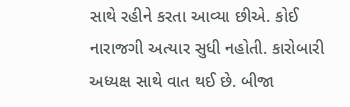સાથે રહીને કરતા આવ્યા છીએ. કોઈ નારાજગી અત્યાર સુધી નહોતી. કારોબારી અધ્યક્ષ સાથે વાત થઈ છે. બીજા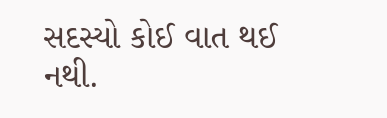સદસ્યો કોઈ વાત થઈ નથી.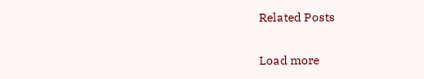Related Posts

Load more